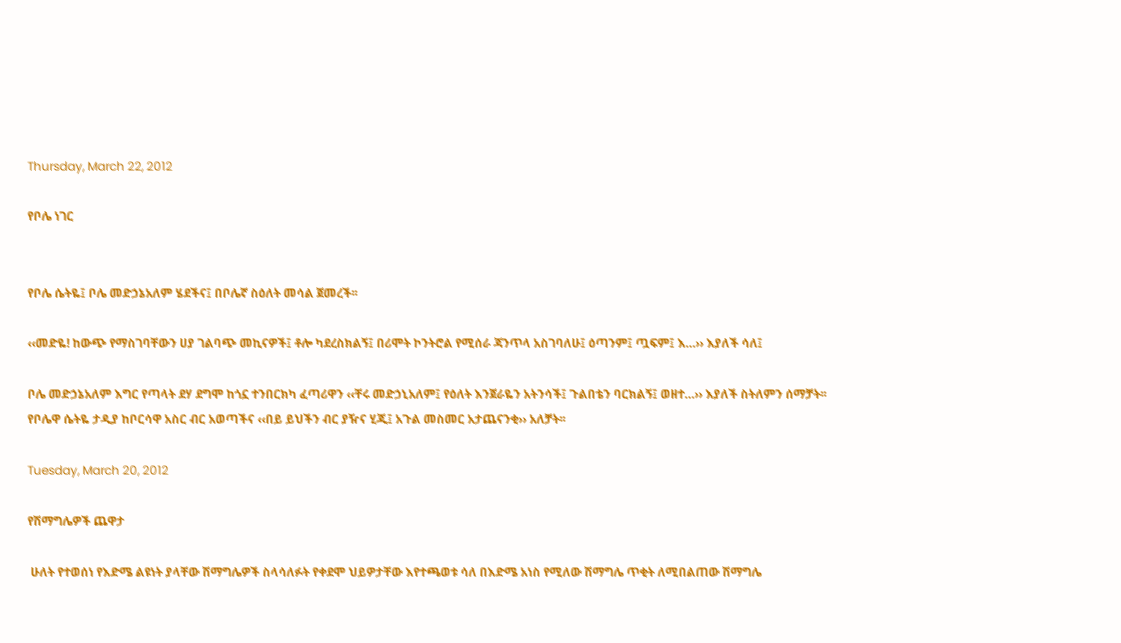Thursday, March 22, 2012

የቦሌ ነገር


የቦሌ ሴትዬ፤ ቦሌ መድኃኔአለም ሄደችና፤ በቦሌኛ ስዕለት መሳል ጀመረች፡፡

‹‹መድዬ! ከውጭ የማስገባቸውን ሀያ ገልባጭ መኪናዎች፤ ቶሎ ካደረስክልኝ፤ በሪሞት ኮንትሮል የሚሰራ ጃንጥላ አስገባለሁ፤ ዕጣንም፤ ጧፍም፤ እ…›› እያለች ሳለ፤

ቦሌ መድኃኔአለም እግር የጣላት ደሃ ደግሞ ከጎኗ ተንበርክካ ፈጣሪዋን ‹‹ቸሩ መድኃኒአለም፤ የዕለት እንጀራዬን አትንሳች፤ ጉልበቴን ባርክልኝ፤ ወዘተ…›› እያለች ስትለምን ሰማቻት፡፡
የቦሌዋ ሴትዬ ታዲያ ከቦርሳዋ አስር ብር አወጣችና ‹‹በይ ይህችን ብር ያዥና ሂጂ፤ አጉል መስመር አታጨናንቂ›› አለቻት፡፡

Tuesday, March 20, 2012

የሽማግሌዎች ጨዋታ

 ሁለት የተወሰነ የእድሜ ልዩነት ያላቸው ሽማግሌዎች ስላሳለፉት የቀደሞ ህይዎታቸው እየተጫወቱ ሳለ በእድሜ አነስ የሚለው ሽማግሌ ጥቂት ለሚበልጠው ሽማግሌ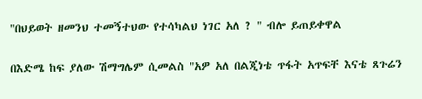"በህይወት ዘመንህ ተመኝተህው የተሳካልህ ነገር አለ ? " ብሎ ይጠይቀዋል

በእድሜ ከፍ ያለው ሽማግሌም ሲመልስ "አዎ አለ በልጂነቴ ጥፋት አጥፍቸ እናቴ ጸጉሬን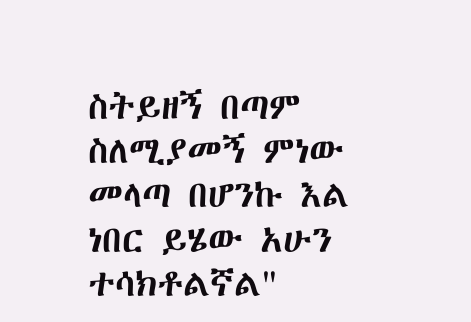ስትይዘኝ በጣም ስለሚያመኝ ምነው መላጣ በሆንኩ እል ነበር ይሄው አሁን ተሳክቶልኛል"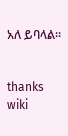አለ ይባላል።


thanks wiki